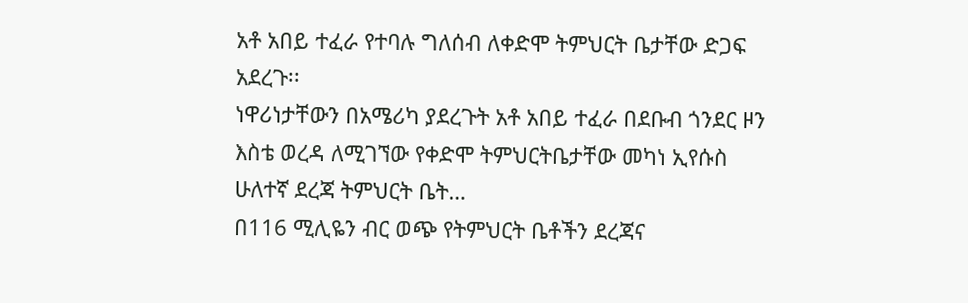አቶ አበይ ተፈራ የተባሉ ግለሰብ ለቀድሞ ትምህርት ቤታቸው ድጋፍ አደረጉ፡፡
ነዋሪነታቸውን በአሜሪካ ያደረጉት አቶ አበይ ተፈራ በደቡብ ጎንደር ዞን እስቴ ወረዳ ለሚገኘው የቀድሞ ትምህርትቤታቸው መካነ ኢየሱስ ሁለተኛ ደረጃ ትምህርት ቤት…
በ116 ሚሊዬን ብር ወጭ የትምህርት ቤቶችን ደረጃና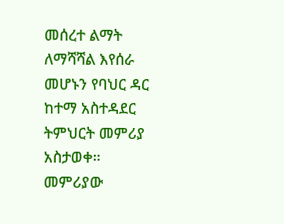መሰረተ ልማት ለማሻሻል እየሰራ መሆኑን የባህር ዳር ከተማ አስተዳደር ትምህርት መምሪያ አስታወቀ።
መምሪያው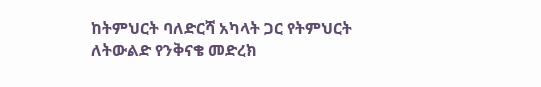ከትምህርት ባለድርሻ አካላት ጋር የትምህርት ለትውልድ የንቅናቄ መድረክ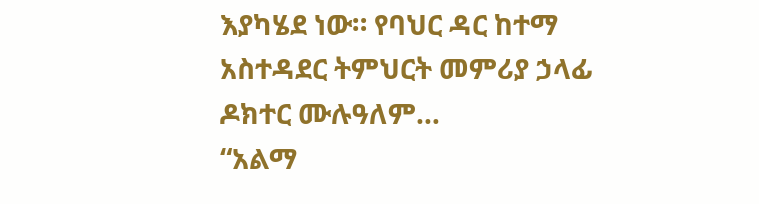እያካሄደ ነው። የባህር ዳር ከተማ አስተዳደር ትምህርት መምሪያ ኃላፊ ዶክተር ሙሉዓለም…
“አልማ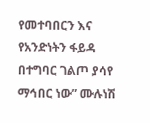የመተባበርን እና የአንድነትን ፋይዳ በተግባር ገልጦ ያሳየ ማኅበር ነው” ሙሉነሽ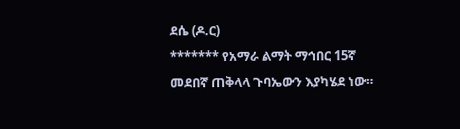ደሴ (ዶ.ር)
******* የአማራ ልማት ማኅበር 15ኛ መደበኛ ጠቅላላ ጉባኤውን እያካሄደ ነው።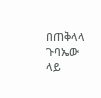በጠቅላላ ጉባኤው ላይ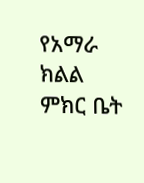የአማራ ክልል ምክር ቤት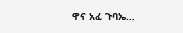ዋና አፈ ጉባኤ…